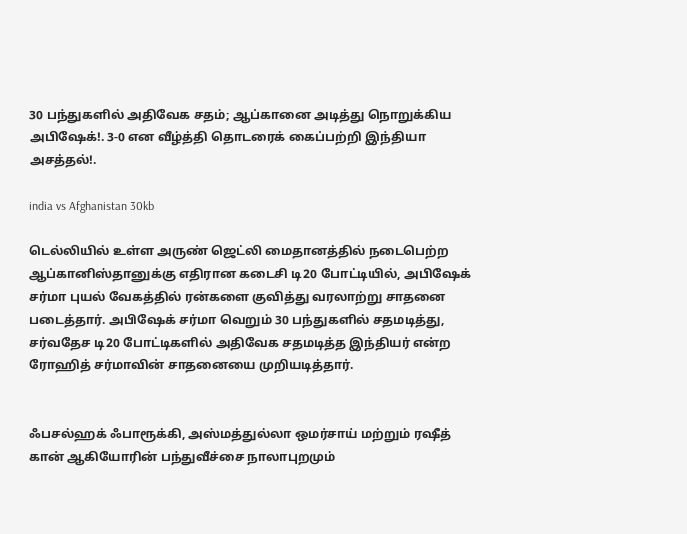30 பந்துகளில் அதிவேக சதம்; ஆப்கானை அடித்து நொறுக்கிய அபிஷேக்!. 3-0 என வீழ்த்தி தொடரைக் கைப்பற்றி இந்தியா அசத்தல்!.

india vs Afghanistan 30kb

டெல்லியில் உள்ள அருண் ஜெட்லி மைதானத்தில் நடைபெற்ற ஆப்கானிஸ்தானுக்கு எதிரான கடைசி டி20 போட்டியில், அபிஷேக் சர்மா புயல் வேகத்தில் ரன்களை குவித்து வரலாற்று சாதனை படைத்தார். அபிஷேக் சர்மா வெறும் 30 பந்துகளில் சதமடித்து, சர்வதேச டி20 போட்டிகளில் அதிவேக சதமடித்த இந்தியர் என்ற ரோஹித் சர்மாவின் சாதனையை முறியடித்தார்.


ஃபசல்ஹக் ஃபாரூக்கி, அஸ்மத்துல்லா ஒமர்சாய் மற்றும் ரஷீத் கான் ஆகியோரின் பந்துவீச்சை நாலாபுறமும்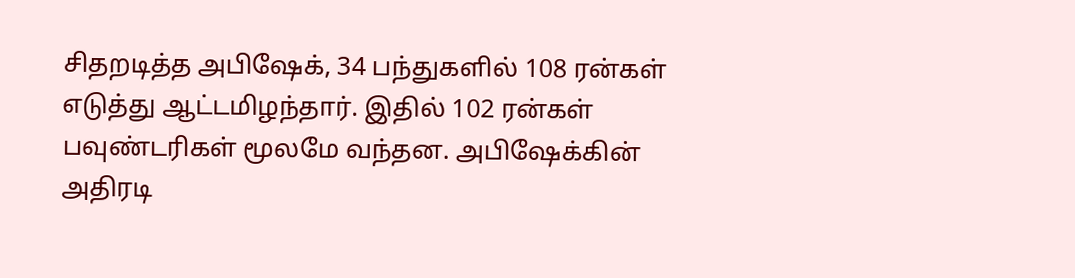சிதறடித்த அபிஷேக், 34 பந்துகளில் 108 ரன்கள் எடுத்து ஆட்டமிழந்தார். இதில் 102 ரன்கள் பவுண்டரிகள் மூலமே வந்தன. அபிஷேக்கின் அதிரடி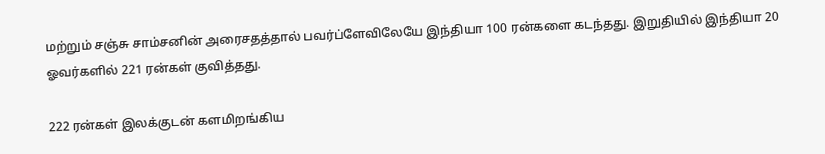மற்றும் சஞ்சு சாம்சனின் அரைசதத்தால் பவர்ப்ளேவிலேயே இந்தியா 100 ரன்களை கடந்தது. இறுதியில் இந்தியா 20 ஓவர்களில் 221 ரன்கள் குவித்தது.

222 ரன்கள் இலக்குடன் களமிறங்கிய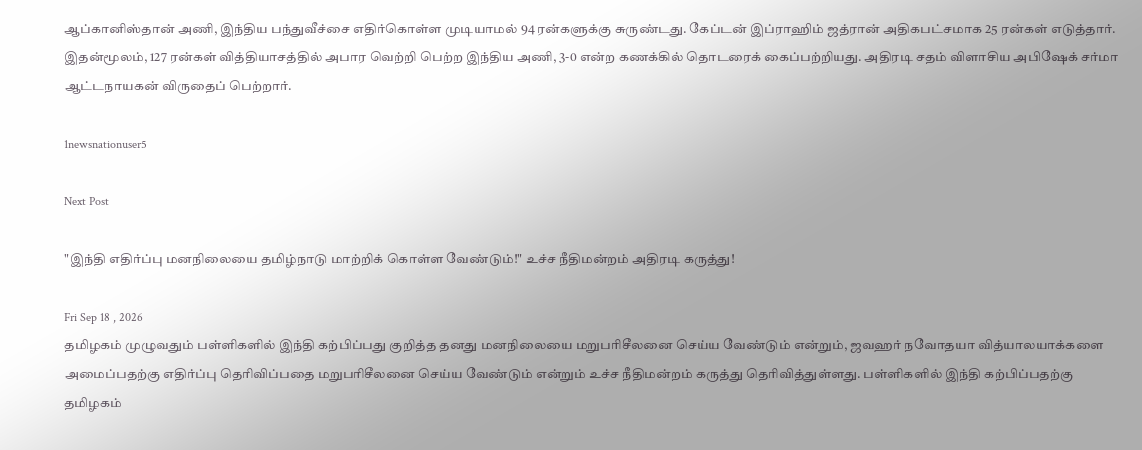ஆப்கானிஸ்தான் அணி, இந்திய பந்துவீச்சை எதிர்கொள்ள முடியாமல் 94 ரன்களுக்கு சுருண்டது. கேப்டன் இப்ராஹிம் ஜத்ரான் அதிகபட்சமாக 25 ரன்கள் எடுத்தார். இதன்மூலம், 127 ரன்கள் வித்தியாசத்தில் அபார வெற்றி பெற்ற இந்திய அணி, 3-0 என்ற கணக்கில் தொடரைக் கைப்பற்றியது. அதிரடி சதம் விளாசிய அபிஷேக் சர்மா ஆட்டநாயகன் விருதைப் பெற்றார்.

1newsnationuser5

Next Post

"இந்தி எதிர்ப்பு மனநிலையை தமிழ்நாடு மாற்றிக் கொள்ள வேண்டும்!" உச்ச நீதிமன்றம் அதிரடி கருத்து!

Fri Sep 18 , 2026
தமிழகம் முழுவதும் பள்ளிகளில் இந்தி கற்பிப்பது குறித்த தனது மனநிலையை மறுபரிசீலனை செய்ய வேண்டும் என்றும், ஜவஹர் நவோதயா வித்யாலயாக்களை அமைப்பதற்கு எதிர்ப்பு தெரிவிப்பதை மறுபரிசீலனை செய்ய வேண்டும் என்றும் உச்ச நீதிமன்றம் கருத்து தெரிவித்துள்ளது. பள்ளிகளில் இந்தி கற்பிப்பதற்கு தமிழகம்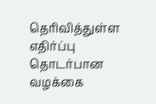தெரிவித்துள்ள எதிர்ப்பு தொடர்பான வழக்கை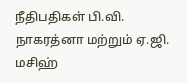நீதிபதிகள் பி.வி. நாகரத்னா மற்றும் ஏ.ஜி. மசிஹ்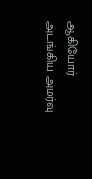ஆகியோர் அடங்கிய அமர்வு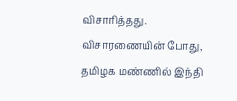விசாரித்தது. விசாரணையின் போது, தமிழக மண்ணில் இந்தி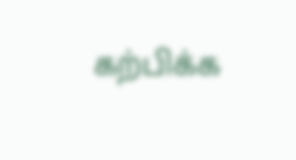கற்பிக்க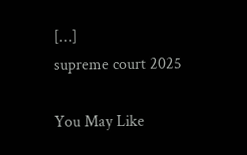[…]
supreme court 2025

You May Like